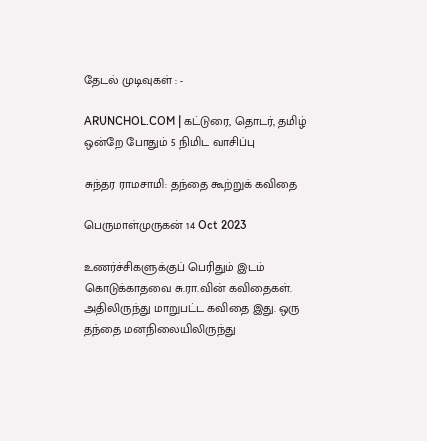தேடல் முடிவுகள் : -

ARUNCHOL.COM | கட்டுரை, தொடர், தமிழ் ஒன்றே போதும் 5 நிமிட வாசிப்பு

சுந்தர ராமசாமி: தந்தை கூற்றுக் கவிதை

பெருமாள்முருகன் 14 Oct 2023

உணர்ச்சிகளுக்குப் பெரிதும் இடம் கொடுக்காதவை சு.ரா.வின் கவிதைகள். அதிலிருந்து மாறுபட்ட கவிதை இது. ஒரு தந்தை மனநிலையிலிருந்து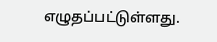எழுதப்பட்டுள்ளது.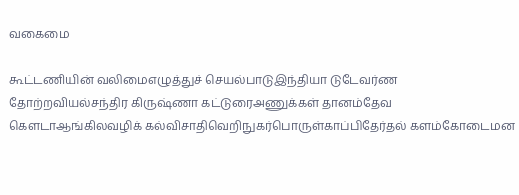வகைமை

கூட்டணியின் வலிமைஎழுத்துச் செயல்பாடுஇந்தியா டுடேவர்ண தோற்றவியல்சந்திர கிருஷ்ணா கட்டுரைஅணுக்கள் தானம்தேவ கௌடாஆங்கிலவழிக் கல்விசாதிவெறிநுகர்பொருள்காப்பிதேர்தல் களம்கோடைமன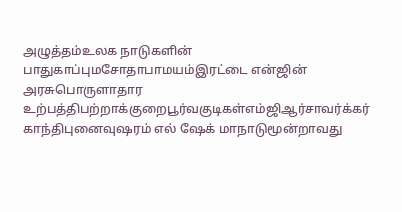அழுத்தம்உலக நாடுகளின் பாதுகாப்புமசோதாபாமயம்இரட்டை என்ஜின் அரசுபொருளாதார உற்பத்திபற்றாக்குறைபூர்வகுடிகள்எம்ஜிஆர்சாவர்க்கர் காந்திபுனைவுஷரம் எல் ஷேக் மாநாடுமூன்றாவது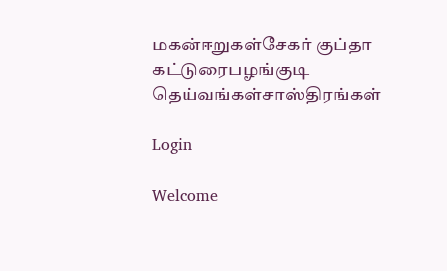மகன்ஈறுகள்சேகர் குப்தா கட்டுரைபழங்குடி தெய்வங்கள்சாஸ்திரங்கள்

Login

Welcome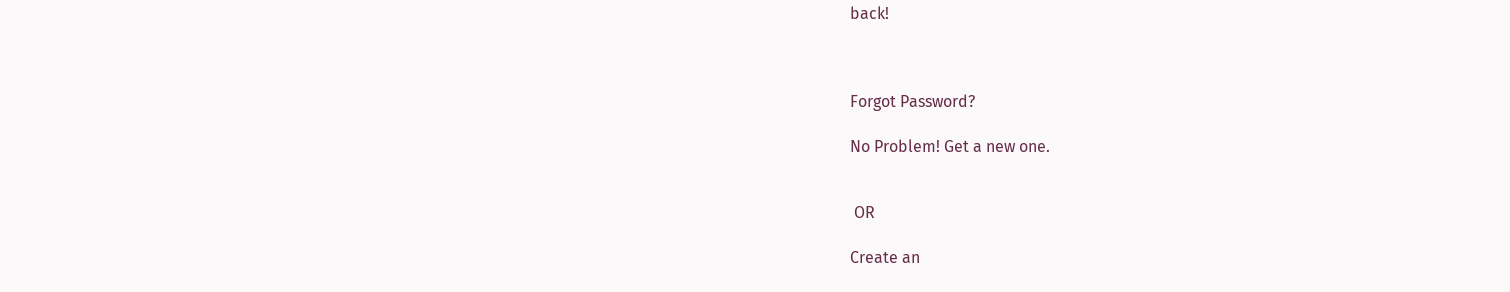back!



Forgot Password?

No Problem! Get a new one.


 OR

Create an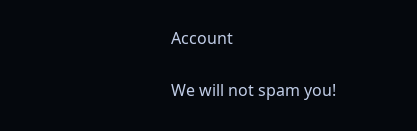Account

We will not spam you!